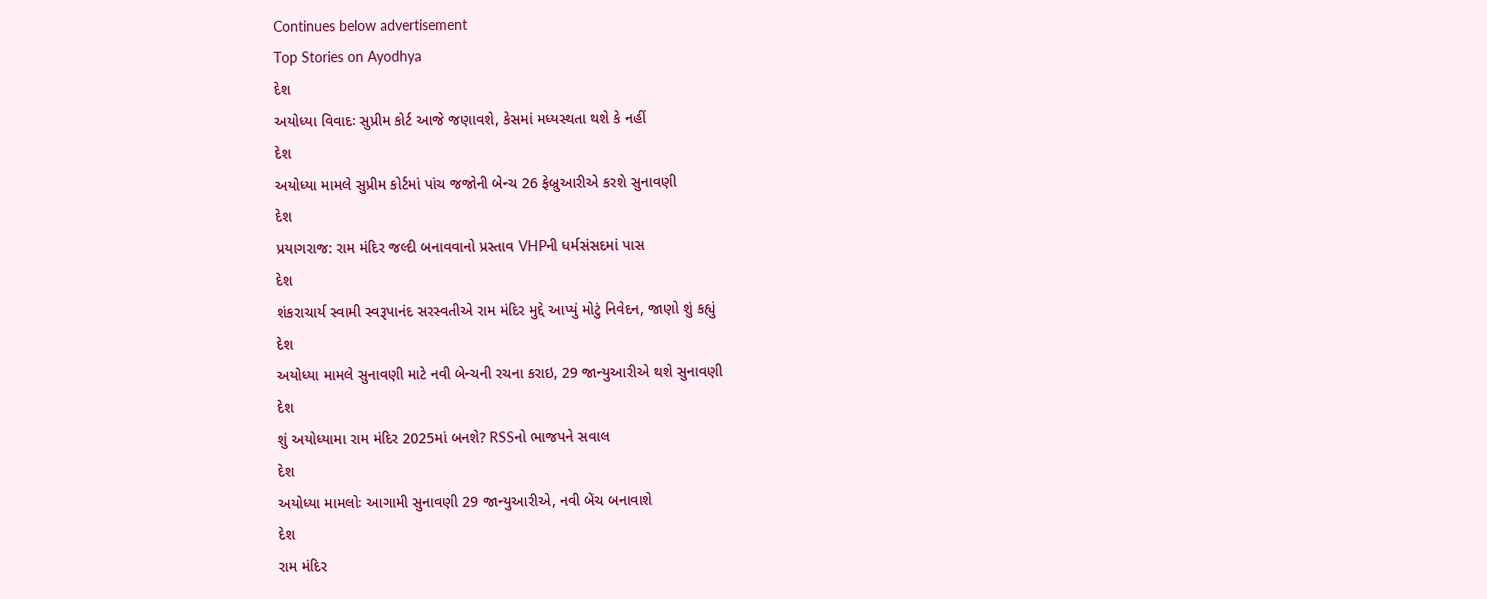Continues below advertisement
Top Stories on Ayodhya
દેશ
અયોધ્યા વિવાદઃ સુપ્રીમ કોર્ટ આજે જણાવશે, કેસમાં મધ્યસ્થતા થશે કે નહીં
દેશ
અયોધ્યા મામલે સુપ્રીમ કોર્ટમાં પાંચ જજોની બેન્ચ 26 ફેબ્રુઆરીએ કરશે સુનાવણી
દેશ
પ્રયાગરાજ: રામ મંદિર જલ્દી બનાવવાનો પ્રસ્તાવ VHPની ધર્મસંસદમાં પાસ
દેશ
શંકરાચાર્ય સ્વામી સ્વરૂપાનંદ સરસ્વતીએ રામ મંદિર મુદ્દે આપ્યું મોટું નિવેદન, જાણો શું કહ્યું
દેશ
અયોધ્યા મામલે સુનાવણી માટે નવી બેન્ચની રચના કરાઇ, 29 જાન્યુઆરીએ થશે સુનાવણી
દેશ
શું અયોધ્યામા રામ મંદિર 2025માં બનશે? RSSનો ભાજપને સવાલ
દેશ
અયોધ્યા મામલોઃ આગામી સુનાવણી 29 જાન્યુઆરીએ, નવી બેંચ બનાવાશે
દેશ
રામ મંદિર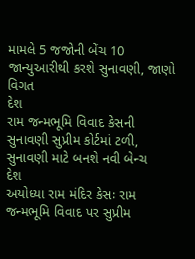મામલે 5 જજોની બેંચ 10 જાન્યુઆરીથી કરશે સુનાવણી, જાણો વિગત
દેશ
રામ જન્મભૂમિ વિવાદ કેસની સુનાવણી સુપ્રીમ કોર્ટમાં ટળી, સુનાવણી માટે બનશે નવી બેન્ચ
દેશ
અયોધ્યા રામ મંદિર કેસઃ રામ જન્મભૂમિ વિવાદ પર સુપ્રીમ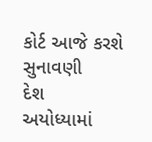કોર્ટ આજે કરશે સુનાવણી
દેશ
અયોધ્યામાં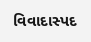વિવાદાસ્પદ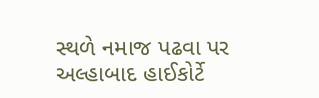સ્થળે નમાજ પઢવા પર અલ્હાબાદ હાઈકોર્ટે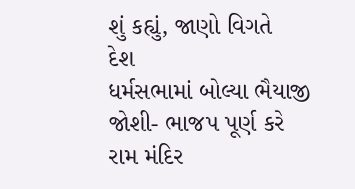શું કહ્યું, જાણો વિગતે
દેશ
ધર્મસભામાં બોલ્યા ભૈયાજી જોશી- ભાજપ પૂર્ણ કરે રામ મંદિર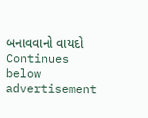બનાવવાનો વાયદો
Continues below advertisement